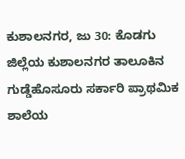ಕುಶಾಲನಗರ, ಜು 30: ಕೊಡಗು ಜಿಲ್ಲೆಯ ಕುಶಾಲನಗರ ತಾಲೂಕಿನ ಗುಡ್ಡೆಹೊಸೂರು ಸರ್ಕಾರಿ ಪ್ರಾಥಮಿಕ ಶಾಲೆಯ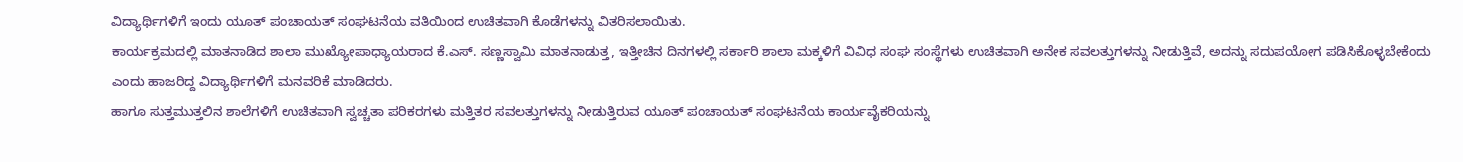ವಿದ್ಯಾರ್ಥಿಗಳಿಗೆ ಇಂದು ಯೂತ್ ಪಂಚಾಯತ್ ಸಂಘಟನೆಯ ವತಿಯಿಂದ ಉಚಿತವಾಗಿ ಕೊಡೆಗಳನ್ನು ವಿತರಿಸಲಾಯಿತು.
ಕಾರ್ಯಕ್ರಮದಲ್ಲಿ ಮಾತನಾಡಿದ ಶಾಲಾ ಮುಖ್ಯೋಪಾಧ್ಯಾಯರಾದ ಕೆ.ಎಸ್. ಸಣ್ಣಸ್ವಾಮಿ ಮಾತನಾಡುತ್ತ, ಇತ್ತೀಚಿನ ದಿನಗಳಲ್ಲಿ ಸರ್ಕಾರಿ ಶಾಲಾ ಮಕ್ಕಳಿಗೆ ವಿವಿಧ ಸಂಘ ಸಂಸ್ಥೆಗಳು ಉಚಿತವಾಗಿ ಅನೇಕ ಸವಲತ್ತುಗಳನ್ನು ನೀಡುತ್ತಿವೆ, ಅದನ್ನು ಸದುಪಯೋಗ ಪಡಿಸಿಕೊಳ್ಳಬೇಕೆಂದು ಎಂದು ಹಾಜರಿದ್ದ ವಿದ್ಯಾರ್ಥಿಗಳಿಗೆ ಮನವರಿಕೆ ಮಾಡಿದರು.
ಹಾಗೂ ಸುತ್ತಮುತ್ತಲಿನ ಶಾಲೆಗಳಿಗೆ ಉಚಿತವಾಗಿ ಸ್ವಚ್ಚತಾ ಪರಿಕರಗಳು ಮತ್ತಿತರ ಸವಲತ್ತುಗಳನ್ನು ನೀಡುತ್ತಿರುವ ಯೂತ್ ಪಂಚಾಯತ್ ಸಂಘಟನೆಯ ಕಾರ್ಯವೈಕರಿಯನ್ನು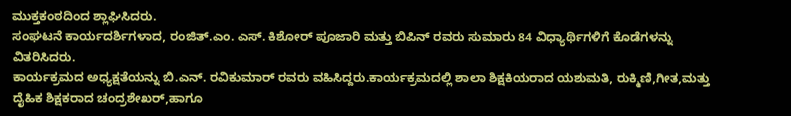ಮುಕ್ತಕಂಠದಿಂದ ಶ್ಲಾಘಿಸಿದರು.
ಸಂಘಟನೆ ಕಾರ್ಯದರ್ಶಿಗಳಾದ, ರಂಜಿತ್.ಎಂ. ಎಸ್. ಕಿಶೋರ್ ಪೂಜಾರಿ ಮತ್ತು ಬಿಪಿನ್ ರವರು ಸುಮಾರು 84 ವಿಧ್ಯಾರ್ಥಿಗಳಿಗೆ ಕೊಡೆಗಳನ್ನು ವಿತರಿಸಿದರು.
ಕಾರ್ಯಕ್ರಮದ ಅಧ್ಯಕ್ಷತೆಯನ್ನು ಬಿ.ಎನ್. ರವಿಕುಮಾರ್ ರವರು ವಹಿಸಿದ್ದರು.ಕಾರ್ಯಕ್ರಮದಲ್ಲಿ ಶಾಲಾ ಶಿಕ್ಷಕಿಯರಾದ ಯಶುಮತಿ, ರುಕ್ಮಿಣಿ,ಗೀತ,ಮತ್ತು ದೈಹಿಕ ಶಿಕ್ಷಕರಾದ ಚಂದ್ರಶೇಖರ್,ಹಾಗೂ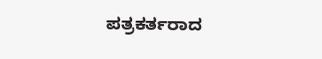ಪತ್ರಕರ್ತರಾದ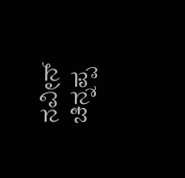ನವೀನ್ ಚಿನ್ನಪ್ಪ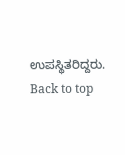ಉಪಸ್ಥಿತರಿದ್ದರು.
Back to top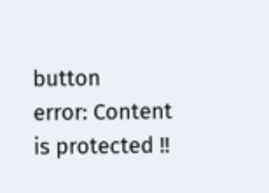button
error: Content is protected !!